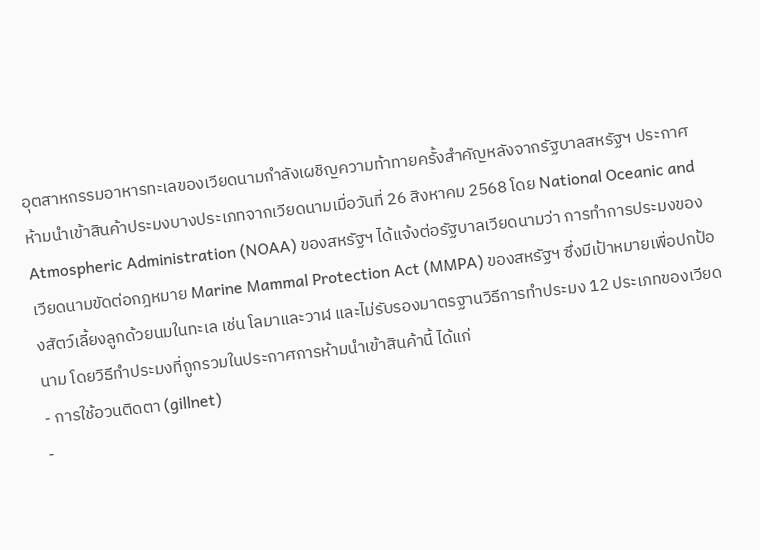อุตสาหกรรมอาหารทะเลของเวียดนามกำลังเผชิญความท้าทายครั้งสำคัญหลังจากรัฐบาลสหรัฐฯ ประกาศ ห้ามนำเข้าสินค้าประมงบางประเภทจากเวียดนามเมื่อวันที่ 26 สิงหาคม 2568 โดย National Oceanic and Atmospheric Administration (NOAA) ของสหรัฐฯ ได้แจ้งต่อรัฐบาลเวียดนามว่า การทำการประมงของเวียดนามขัดต่อกฎหมาย Marine Mammal Protection Act (MMPA) ของสหรัฐฯ ซึ่งมีเป้าหมายเพื่อปกป้องสัตว์เลี้ยงลูกด้วยนมในทะเล เช่น โลมาและวาฬ และไม่รับรองมาตรฐานวิธีการทำประมง 12 ประเภทของเวียดนาม โดยวิธีทำประมงที่ถูกรวมในประกาศการห้ามนำเข้าสินค้านี้ ได้แก่
- การใช้อวนติดตา (gillnet)
-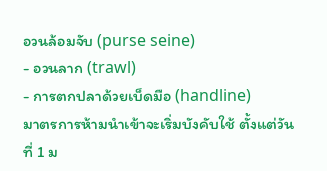อวนล้อมจับ (purse seine)
- อวนลาก (trawl)
- การตกปลาด้วยเบ็ดมือ (handline)
มาตรการห้ามนำเข้าจะเริ่มบังคับใช้ ตั้งแต่วันที่ 1 ม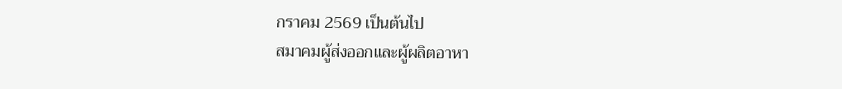กราคม 2569 เป็นต้นไป
สมาคมผู้ส่งออกและผู้ผลิตอาหา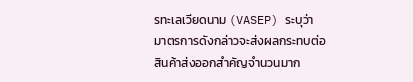รทะเลเวียดนาม (VASEP) ระบุว่า มาตรการดังกล่าวจะส่งผลกระทบต่อสินค้าส่งออกสำคัญจำนวนมาก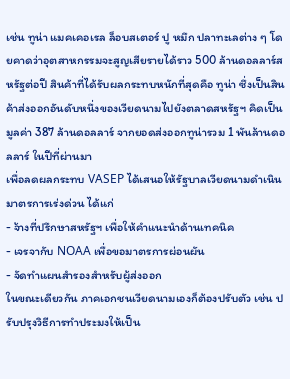เช่น ทูน่า แมคเคอเรล ล็อบสเตอร์ ปู หมึก ปลาทะเลต่าง ๆ โดยคาดว่าอุตสาหกรรมจะสูญเสียรายได้ราว 500 ล้านดอลลาร์สหรัฐต่อปี สินค้าที่ได้รับผลกระทบหนักที่สุดคือ ทูน่า ซึ่งเป็นสินค้าส่งออกอันดับหนึ่งของเวียดนามไปยังตลาดสหรัฐฯ คิดเป็นมูลค่า 387 ล้านดอลลาร์ จากยอดส่งออกทูน่ารวม 1 พันล้านดอลลาร์ ในปีที่ผ่านมา
เพื่อลดผลกระทบ VASEP ได้เสนอให้รัฐบาลเวียดนามดำเนินมาตรการเร่งด่วน ได้แก่
- จ้างที่ปรึกษาสหรัฐฯ เพื่อให้คำแนะนำด้านเทคนิค
- เจรจากับ NOAA เพื่อขอมาตรการผ่อนผัน
- จัดทำแผนสำรองสำหรับผู้ส่งออก
ในขณะเดียวกัน ภาคเอกชนเวียดนามเองก็ต้องปรับตัว เช่น ปรับปรุงวิธีการทำประมงให้เป็น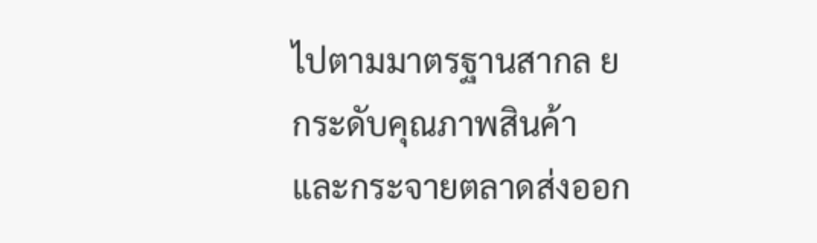ไปตามมาตรฐานสากล ยกระดับคุณภาพสินค้า และกระจายตลาดส่งออก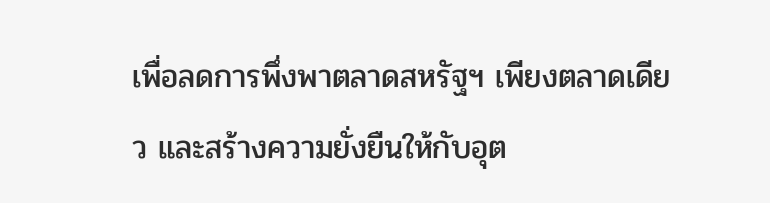เพื่อลดการพึ่งพาตลาดสหรัฐฯ เพียงตลาดเดียว และสร้างความยั่งยืนให้กับอุต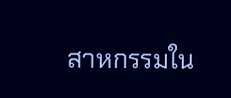สาหกรรมใน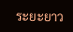ระยะยาว